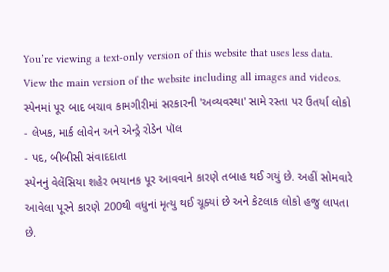You’re viewing a text-only version of this website that uses less data. View the main version of the website including all images and videos.
સ્પેનમાં પૂર બાદ બચાવ કામગીરીમાં સરકારની 'અવ્યવસ્થા' સામે રસ્તા પર ઉતર્યા લોકો
- લેખક, માર્ક લોવેન અને એન્ડ્રે રોડેન પૉલ
- પદ, બીબીસી સંવાદદાતા
સ્પેનનું વેલેંસિયા શહેર ભયાનક પૂર આવવાને કારણે તબાહ થઈ ગયું છે. અહીં સોમવારે આવેલા પૂરને કારણે 200થી વધુનાં મૃત્યુ થઈ ચૂક્યાં છે અને કેટલાક લોકો હજુ લાપતા છે.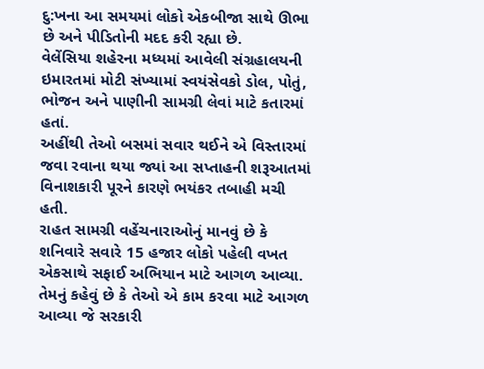દુ:ખના આ સમયમાં લોકો એકબીજા સાથે ઊભા છે અને પીડિતોની મદદ કરી રહ્યા છે.
વેલેંસિયા શહેરના મધ્યમાં આવેલી સંગ્રહાલયની ઇમારતમાં મોટી સંખ્યામાં સ્વયંસેવકો ડોલ, પોતું, ભોજન અને પાણીની સામગ્રી લેવાં માટે કતારમાં હતાં.
અહીંથી તેઓ બસમાં સવાર થઈને એ વિસ્તારમાં જવા રવાના થયા જ્યાં આ સપ્તાહની શરૂઆતમાં વિનાશકારી પૂરને કારણે ભયંકર તબાહી મચી હતી.
રાહત સામગ્રી વહેંચનારાઓનું માનવું છે કે શનિવારે સવારે 15 હજાર લોકો પહેલી વખત એકસાથે સફાઈ અભિયાન માટે આગળ આવ્યા.
તેમનું કહેવું છે કે તેઓ એ કામ કરવા માટે આગળ આવ્યા જે સરકારી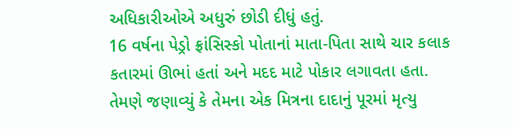અધિકારીઓએ અધુરું છોડી દીધું હતું.
16 વર્ષના પેડ્રો ફ્રાંસિસ્કો પોતાનાં માતા-પિતા સાથે ચાર કલાક કતારમાં ઊભાં હતાં અને મદદ માટે પોકાર લગાવતા હતા.
તેમણે જણાવ્યું કે તેમના એક મિત્રના દાદાનું પૂરમાં મૃત્યુ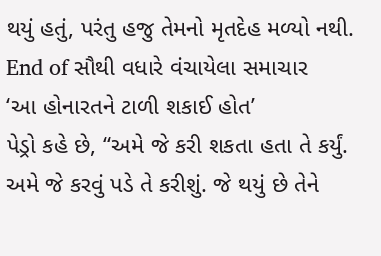થયું હતું, પરંતુ હજુ તેમનો મૃતદેહ મળ્યો નથી.
End of સૌથી વધારે વંચાયેલા સમાચાર
‘આ હોનારતને ટાળી શકાઈ હોત’
પેડ્રો કહે છે, “અમે જે કરી શકતા હતા તે કર્યું. અમે જે કરવું પડે તે કરીશું. જે થયું છે તેને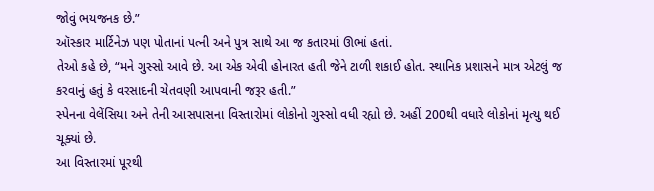જોવું ભયજનક છે.”
ઑસ્કાર માર્ટિનેઝ પણ પોતાનાં પત્ની અને પુત્ર સાથે આ જ કતારમાં ઊભાં હતાં.
તેઓ કહે છે, “મને ગુસ્સો આવે છે. આ એક એવી હોનારત હતી જેને ટાળી શકાઈ હોત. સ્થાનિક પ્રશાસને માત્ર એટલું જ કરવાનું હતું કે વરસાદની ચેતવણી આપવાની જરૂર હતી.”
સ્પેનના વેલેંસિયા અને તેની આસપાસના વિસ્તારોમાં લોકોનો ગુસ્સો વધી રહ્યો છે. અહીં 200થી વધારે લોકોનાં મૃત્યુ થઈ ચૂક્યાં છે.
આ વિસ્તારમાં પૂરથી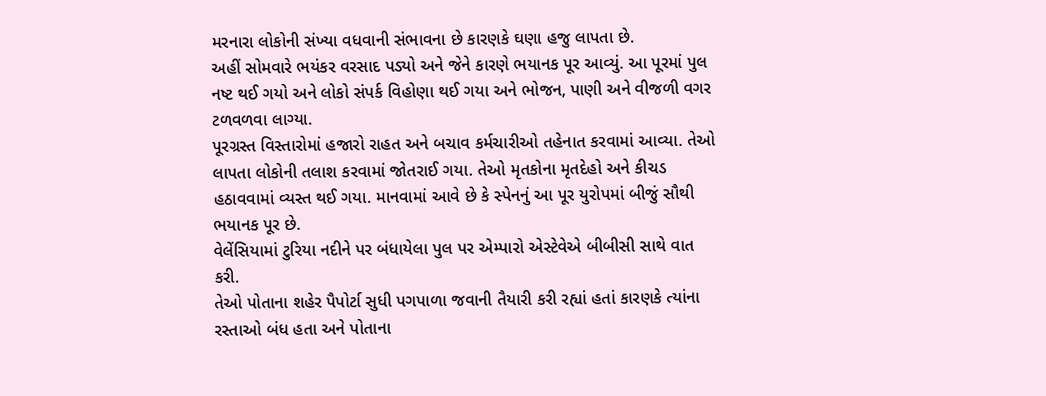મરનારા લોકોની સંખ્યા વધવાની સંભાવના છે કારણકે ઘણા હજુ લાપતા છે.
અહીં સોમવારે ભયંકર વરસાદ પડ્યો અને જેને કારણે ભયાનક પૂર આવ્યું. આ પૂરમાં પુલ નષ્ટ થઈ ગયો અને લોકો સંપર્ક વિહોણા થઈ ગયા અને ભોજન, પાણી અને વીજળી વગર ટળવળવા લાગ્યા.
પૂરગ્રસ્ત વિસ્તારોમાં હજારો રાહત અને બચાવ કર્મચારીઓ તહેનાત કરવામાં આવ્યા. તેઓ લાપતા લોકોની તલાશ કરવામાં જોતરાઈ ગયા. તેઓ મૃતકોના મૃતદેહો અને કીચડ હઠાવવામાં વ્યસ્ત થઈ ગયા. માનવામાં આવે છે કે સ્પેનનું આ પૂર યુરોપમાં બીજું સૌથી ભયાનક પૂર છે.
વેલેંસિયામાં ટુરિયા નદીને પર બંધાયેલા પુલ પર એમ્પારો એસ્ટેવેએ બીબીસી સાથે વાત કરી.
તેઓ પોતાના શહેર પૈપોર્ટા સુધી પગપાળા જવાની તૈયારી કરી રહ્યાં હતાં કારણકે ત્યાંના રસ્તાઓ બંધ હતા અને પોતાના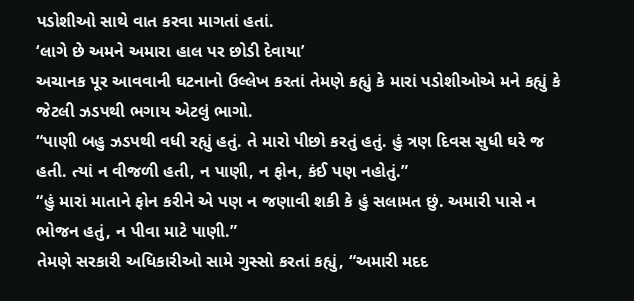પડોશીઓ સાથે વાત કરવા માગતાં હતાં.
‘લાગે છે અમને અમારા હાલ પર છોડી દેવાયા’
અચાનક પૂર આવવાની ઘટનાનો ઉલ્લેખ કરતાં તેમણે કહ્યું કે મારાં પડોશીઓએ મને કહ્યું કે જેટલી ઝડપથી ભગાય એટલું ભાગો.
“પાણી બહુ ઝડપથી વધી રહ્યું હતું. તે મારો પીછો કરતું હતું. હું ત્રણ દિવસ સુધી ઘરે જ હતી. ત્યાં ન વીજળી હતી, ન પાણી, ન ફોન, કંઈ પણ નહોતું.”
“હું મારાં માતાને ફોન કરીને એ પણ ન જણાવી શકી કે હું સલામત છું. અમારી પાસે ન ભોજન હતું, ન પીવા માટે પાણી.”
તેમણે સરકારી અધિકારીઓ સામે ગુસ્સો કરતાં કહ્યું, “અમારી મદદ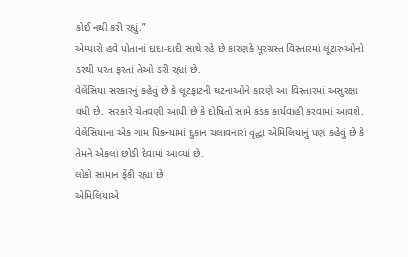કોઈ નથી કરી રહ્યું.”
એમ્પારો હવે પોતાનાં દાદા-દાદી સાથે રહે છે કારણકે પૂરગ્રસ્ત વિસ્તારમાં લૂંટારુઓનો ડરથી પરત ફરતાં તેઓ ડરી રહ્યાં છે.
વેલેંસિયા સરકારનું કહેવું છે કે લૂટફાટની ઘટનાઓને કારણે આ વિસ્તારમાં અસુરક્ષા વધી છે. સરકારે ચેતવણી આપી છે કે દોષિતો સામે કડક કાર્યવાહી કરવામાં આવશે.
વેલેંસિયાના એક ગામ પિકન્યામાં દુકાન ચલાવનારાં વૃદ્ધા એમિલિયાનું પણ કહેવું છે કે તેમને એકલાં છોડી દેવામાં આવ્યાં છે.
લોકો સામાન ફેંકી રહ્યા છે
એમિલિયાએ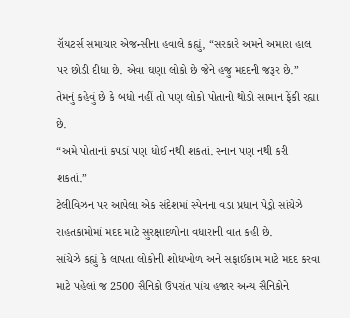રૉયટર્સ સમાચાર એજન્સીના હવાલે કહ્યું, “સરકારે અમને અમારા હાલ પર છોડી દીધા છે. એવા ઘણા લોકો છે જેને હજુ મદદની જરૂર છે.”
તેમનું કહેવું છે કે બધો નહીં તો પણ લોકો પોતાનો થોડો સામાન ફેંકી રહ્યા છે.
“અમે પોતાનાં કપડાં પણ ધોઈ નથી શકતાં. સ્નાન પણ નથી કરી શકતાં.”
ટેલીવિઝન પર આપેલા એક સંદેશમાં સ્પેનના વડા પ્રધાન પેડ્રો સાંચેઝે રાહતકામોમાં મદદ માટે સુરક્ષાદળોના વધારાની વાત કહી છે.
સાંચેઝે કહ્યું કે લાપતા લોકોની શોધખોળ અને સફાઈકામ માટે મદદ કરવા માટે પહેલાં જ 2500 સૈનિકો ઉપરાંત પાંચ હજાર અન્ય સૈનિકોને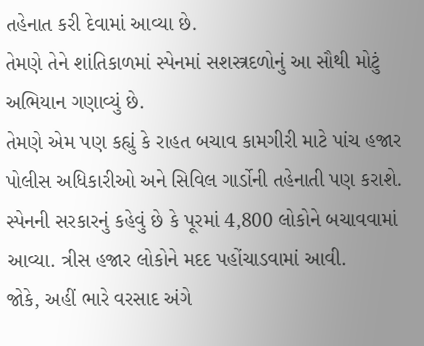તહેનાત કરી દેવામાં આવ્યા છે.
તેમણે તેને શાંતિકાળમાં સ્પેનમાં સશસ્ત્રદળોનું આ સૌથી મોટું અભિયાન ગણાવ્યું છે.
તેમણે એમ પણ કહ્યું કે રાહત બચાવ કામગીરી માટે પાંચ હજાર પોલીસ અધિકારીઓ અને સિવિલ ગાર્ડોની તહેનાતી પણ કરાશે.
સ્પેનની સરકારનું કહેવું છે કે પૂરમાં 4,800 લોકોને બચાવવામાં આવ્યા. ત્રીસ હજાર લોકોને મદદ પહોંચાડવામાં આવી.
જોકે, અહીં ભારે વરસાદ અંગે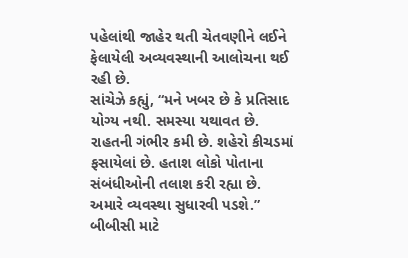પહેલાંથી જાહેર થતી ચેતવણીને લઈને ફેલાયેલી અવ્યવસ્થાની આલોચના થઈ રહી છે.
સાંચેઝે કહ્યું, “મને ખબર છે કે પ્રતિસાદ યોગ્ય નથી. સમસ્યા યથાવત છે. રાહતની ગંભીર કમી છે. શહેરો કીચડમાં ફસાયેલાં છે. હતાશ લોકો પોતાના સંબંધીઓની તલાશ કરી રહ્યા છે. અમારે વ્યવસ્થા સુધારવી પડશે.”
બીબીસી માટે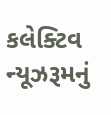કલેક્ટિવ ન્યૂઝરૂમનું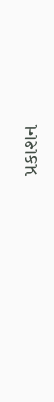પ્રકાશન